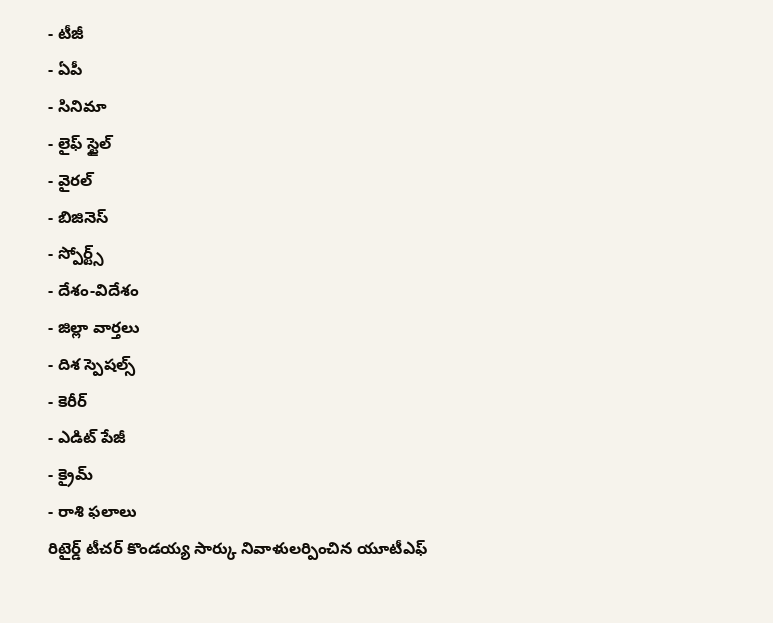- టీజీ
- ఏపీ
- సినిమా
- లైఫ్ స్టైల్
- వైరల్
- బిజినెస్
- స్పోర్ట్స్
- దేశం-విదేశం
- జిల్లా వార్తలు
- దిశ స్పెషల్స్
- కెరీర్
- ఎడిట్ పేజీ
- క్రైమ్
- రాశి ఫలాలు
రిటైర్డ్ టీచర్ కొండయ్య సార్కు నివాళులర్పించిన యూటీఎఫ్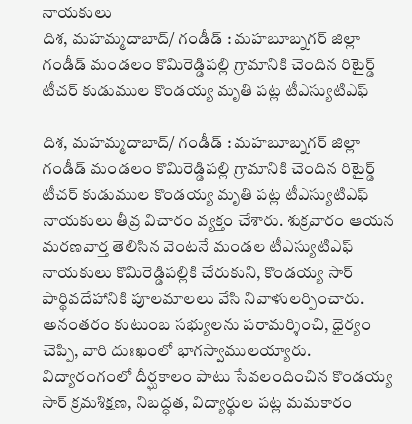నాయకులు
దిశ, మహమ్మదాబాద్/ గండీడ్ : మహబూబ్నగర్ జిల్లా గండీడ్ మండలం కొమిరెడ్డిపల్లి గ్రామానికి చెందిన రిటైర్డ్ టీచర్ కుడుముల కొండయ్య మృతి పట్ల టీఎస్యుటిఎఫ్

దిశ, మహమ్మదాబాద్/ గండీడ్ : మహబూబ్నగర్ జిల్లా గండీడ్ మండలం కొమిరెడ్డిపల్లి గ్రామానికి చెందిన రిటైర్డ్ టీచర్ కుడుముల కొండయ్య మృతి పట్ల టీఎస్యుటిఎఫ్ నాయకులు తీవ్ర విచారం వ్యక్తం చేశారు. శుక్రవారం ఆయన మరణవార్త తెలిసిన వెంటనే మండల టీఎస్యుటిఎఫ్ నాయకులు కొమిరెడ్డిపల్లికి చేరుకుని, కొండయ్య సార్ పార్థివదేహానికి పూలమాలలు వేసి నివాళులర్పించారు. అనంతరం కుటుంబ సభ్యులను పరామర్శించి, ధైర్యం చెప్పి, వారి దుఃఖంలో భాగస్వాములయ్యారు. విద్యారంగంలో దీర్ఘకాలం పాటు సేవలందించిన కొండయ్య సార్ క్రమశిక్షణ, నిబద్ధత, విద్యార్థుల పట్ల మమకారం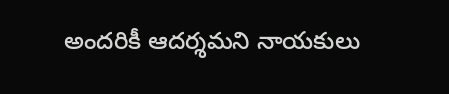అందరికీ ఆదర్శమని నాయకులు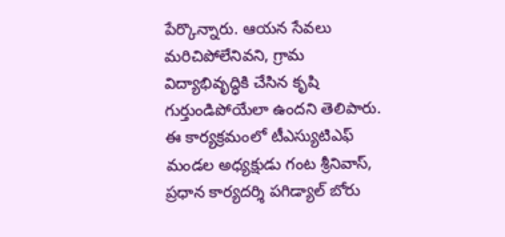పేర్కొన్నారు. ఆయన సేవలు మరిచిపోలేనివని, గ్రామ విద్యాభివృద్ధికి చేసిన కృషి గుర్తుండిపోయేలా ఉందని తెలిపారు. ఈ కార్యక్రమంలో టీఎస్యుటిఎఫ్ మండల అధ్యక్షుడు గంట శ్రీనివాస్, ప్రధాన కార్యదర్శి పగిడ్యాల్ బోరు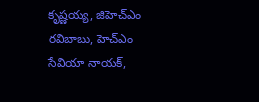కృష్ణయ్య, జిహెచ్ఎం రవిబాబు, హెచ్ఎం సేవియా నాయక్,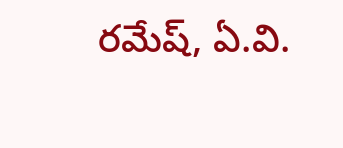రమేష్, ఏ.వి.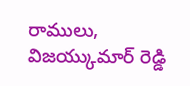రాములు, విజయ్కుమార్ రెడ్డి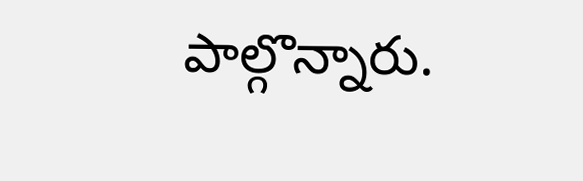పాల్గొన్నారు.